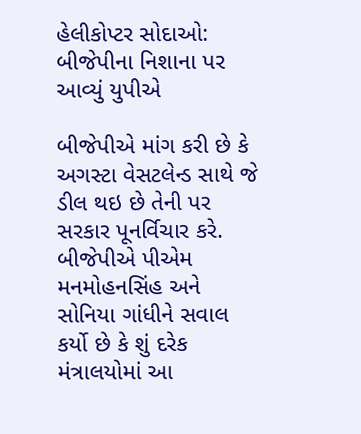હેલીકોપ્ટર સોદાઓ: બીજેપીના નિશાના પર આવ્યું યુપીએ

બીજેપીએ માંગ કરી છે કે અગસ્ટા વેસટલેન્ડ સાથે જે ડીલ થઇ છે તેની પર સરકાર પૂનર્વિચાર કરે. બીજેપીએ પીએમ મનમોહનસિંહ અને સોનિયા ગાંધીને સવાલ કર્યો છે કે શું દરેક મંત્રાલયોમાં આ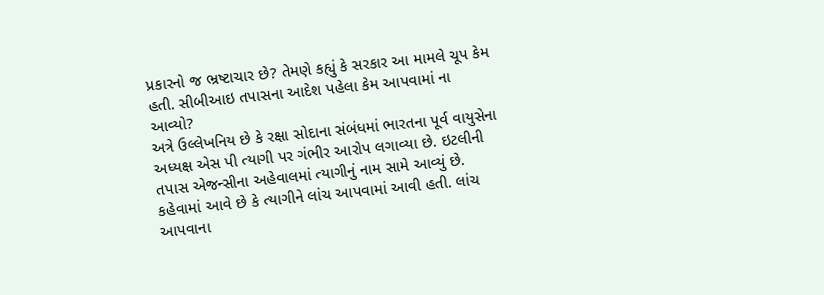પ્રકારનો જ ભ્રષ્ટાચાર છે? તેમણે કહ્યું કે સરકાર આ મામલે ચૂપ કેમ હતી. સીબીઆઇ તપાસના આદેશ પહેલા કેમ આપવામાં ના આવ્યો?
અત્રે ઉલ્લેખનિય છે કે રક્ષા સોદાના સંબંધમાં ભારતના પૂર્વ વાયુસેના અધ્યક્ષ એસ પી ત્યાગી પર ગંભીર આરોપ લગાવ્યા છે. ઇટલીની તપાસ એજન્સીના અહેવાલમાં ત્યાગીનું નામ સામે આવ્યું છે.
કહેવામાં આવે છે કે ત્યાગીને લાંચ આપવામાં આવી હતી. લાંચ આપવાના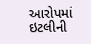આરોપમાં ઇટલીની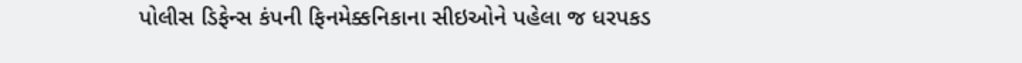પોલીસ ડિફેન્સ કંપની ફિનમેક્કનિકાના સીઇઓને પહેલા જ ધરપકડ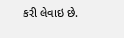કરી લેવાઇ છે.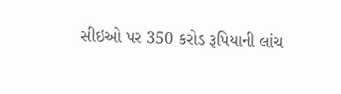સીઇઓ પર 350 કરોડ રૂપિયાની લાંચ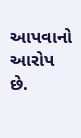આપવાનો આરોપ છે.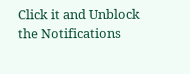Click it and Unblock the Notifications